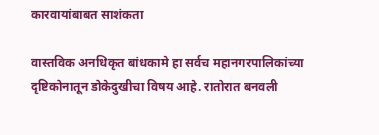कारवायांबाबत साशंकता

वास्तविक अनधिकृत बांधकामे हा सर्वच महानगरपालिकांच्या दृष्टिकोनातून डोकेदुखीचा विषय आहे. रातोरात बनवली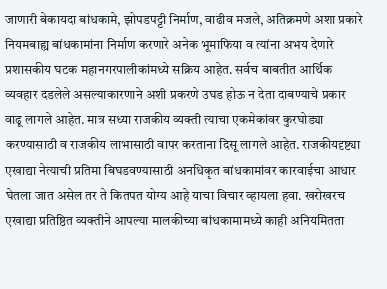जाणारी बेकायदा बांधकामे, झोपडपट्टी निर्माण, वाढीव मजले, अतिक्रमणे अशा प्रकारे नियमबाह्य बांधकामांना निर्माण करणारे अनेक भूमाफिया व त्यांना अभय देणारे प्रशासकीय घटक महानगरपालीकांमध्ये सक्रिय आहेत. सर्वच बाबतीत आर्थिक व्यवहार दडलेले असल्याकारणाने अशी प्रकरणे उघड होऊ न देता दाबण्याचे प्रकार वाढू लागले आहेत. मात्र सध्या राजकीय व्यक्ती त्याचा एकमेकांवर कुरघोड्या करण्यासाठी व राजकीय लाभासाठी वापर करताना दिसू लागले आहेत. राजकीयदृष्ट्या एखाद्या नेत्याची प्रतिमा बिघडवण्यासाठी अनधिकृत बांधकामांवर कारवाईचा आधार घेतला जात असेल तर ते कितपत योग्य आहे याचा विचार व्हायला हवा. खरोखरच एखाद्या प्रतिष्ठित व्यक्तीने आपल्या मालकीच्या बांधकामामध्ये काही अनियमितता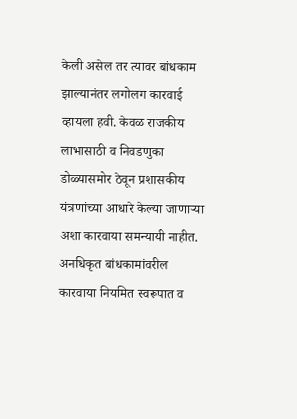केली असेल तर त्यावर बांधकाम झाल्यानंतर लगोलग कारवाई व्हायला हवी. केवळ राजकीय लाभासाठी व निवडणुका डोळ्यासमोर ठेवून प्रशासकीय यंत्रणांच्या आधारे केल्या जाणाऱ्या अशा कारवाया समन्यायी नाहीत. अनधिकृत बांधकामांवरील कारवाया नियमित स्वरूपात व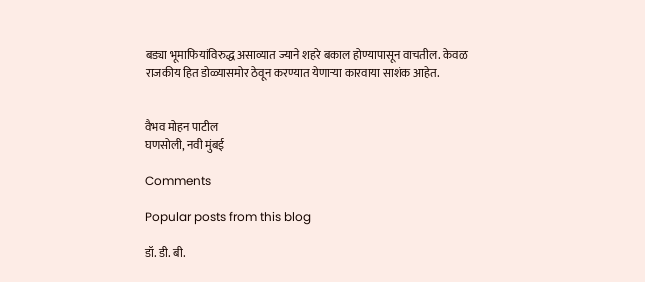बड्या भूमाफियांविरुद्ध असाव्यात ज्याने शहरे बकाल होण्यापासून वाचतील. केवळ राजकीय हित डोळ्यासमोर ठेवून करण्यात येणाऱ्या कारवाया साशंक आहेत.


वैभव मोहन पाटील
घणसोली, नवी मुंबई

Comments

Popular posts from this blog

डॉ. डी. बी.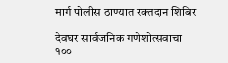मार्ग पोलीस ठाण्यात रक्तदान शिबिर

देवघर सार्वजनिक गणेशोत्सवाचा १००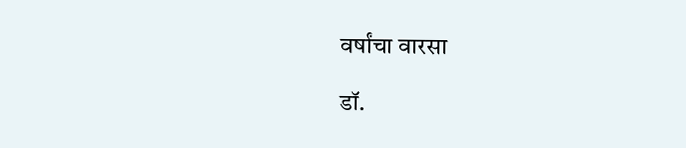वर्षांचा वारसा

डॉ.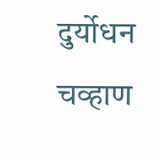दुर्योधन चव्हाण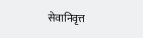सेवानिवृत्त